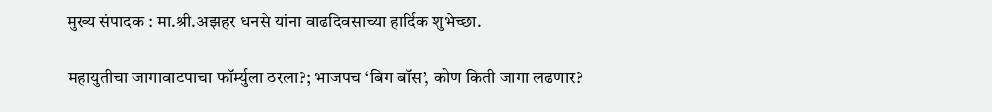मुख्य संपादक : मा.श्री.अझहर धनसे यांना वाढदिवसाच्या हार्दिक शुभेच्छा.

महायुतीचा जागावाटपाचा फॉर्म्युला ठरला?; भाजपच ‘बिग बॉस’, कोण किती जागा लढणार?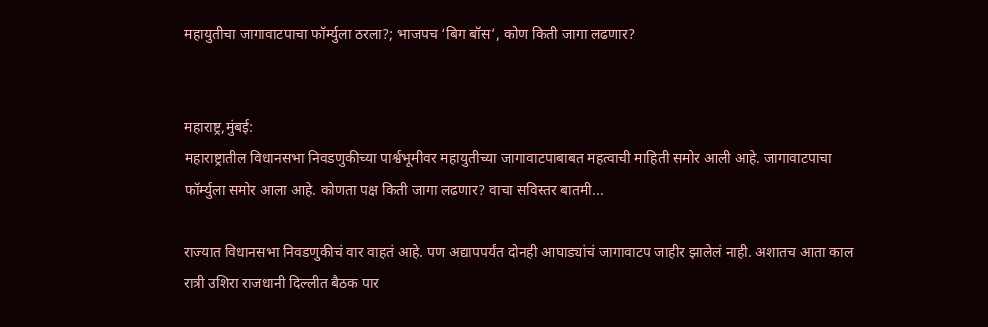महायुतीचा जागावाटपाचा फॉर्म्युला ठरला?; भाजपच ‘बिग बॉस’, कोण किती जागा लढणार?


महाराष्ट्र,मुंबई:
महाराष्ट्रातील विधानसभा निवडणुकीच्या पार्श्वभूमीवर महायुतीच्या जागावाटपाबाबत महत्वाची माहिती समोर आली आहे. जागावाटपाचा फॉर्म्युला समोर आला आहे. कोणता पक्ष किती जागा लढणार? वाचा सविस्तर बातमी...

राज्यात विधानसभा निवडणुकीचं वार वाहतं आहे. पण अद्यापपर्यंत दोनही आघाड्यांचं जागावाटप जाहीर झालेलं नाही. अशातच आता काल रात्री उशिरा राजधानी दिल्लीत बैठक पार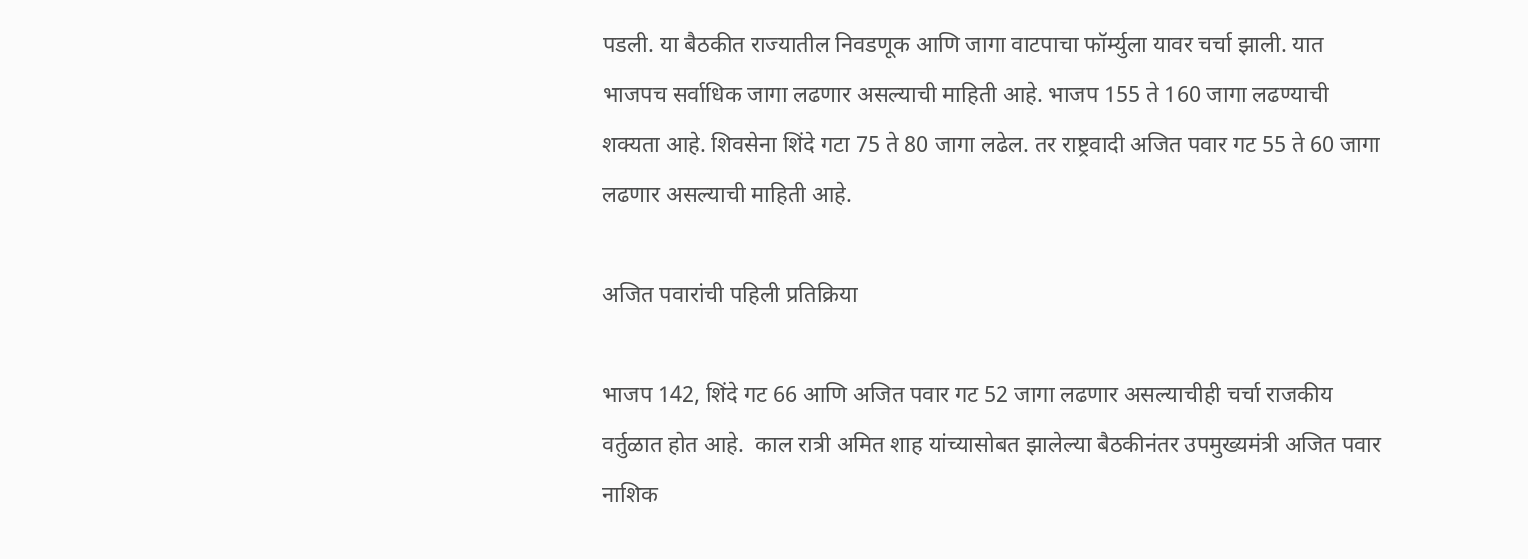पडली. या बैठकीत राज्यातील निवडणूक आणि जागा वाटपाचा फॉर्म्युला यावर चर्चा झाली. यात भाजपच सर्वाधिक जागा लढणार असल्याची माहिती आहे. भाजप 155 ते 160 जागा लढण्याची शक्यता आहे. शिवसेना शिंदे गटा 75 ते 80 जागा लढेल. तर राष्ट्रवादी अजित पवार गट 55 ते 60 जागा लढणार असल्याची माहिती आहे.

अजित पवारांची पहिली प्रतिक्रिया

भाजप 142, शिंदे गट 66 आणि अजित पवार गट 52 जागा लढणार असल्याचीही चर्चा राजकीय वर्तुळात होत आहे.  काल रात्री अमित शाह यांच्यासोबत झालेल्या बैठकीनंतर उपमुख्यमंत्री अजित पवार नाशिक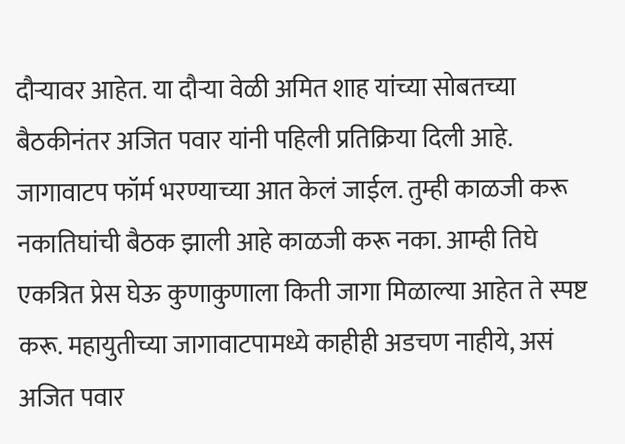दौऱ्यावर आहेत. या दौऱ्या वेळी अमित शाह यांच्या सोबतच्या बैठकीनंतर अजित पवार यांनी पहिली प्रतिक्रिया दिली आहे. जागावाटप फॉर्म भरण्याच्या आत केलं जाईल. तुम्ही काळजी करू नकातिघांची बैठक झाली आहे काळजी करू नका. आम्ही तिघे एकत्रित प्रेस घेऊ कुणाकुणाला किती जागा मिळाल्या आहेत ते स्पष्ट करू. महायुतीच्या जागावाटपामध्ये काहीही अडचण नाहीये, असं अजित पवार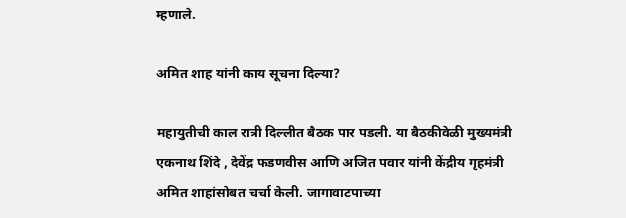म्हणाले.

अमित शाह यांनी काय सूचना दिल्या?

महायुतीची काल रात्री दिल्लीत बैठक पार पडली. या बैठकीवेळी मुख्यमंत्री एकनाथ शिंदे , देवेंद्र फडणवीस आणि अजित पवार यांनी केंद्रीय गृहमंत्री अमित शाहांसोबत चर्चा केली. जागावाटपाच्या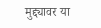मुद्द्यावर या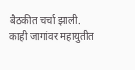बैठकीत चर्चा झाली. काही जागांवर महायुतीत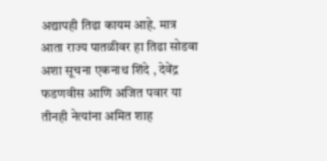अद्यापही तिढा कायम आहे. मात्र आता राज्य पातळीवर हा तिढा सोडवा अशा सूचना एकनाथ शिंदे , देवेंद्र फडणवीस आणि अजित पवार या तीनही नेत्यांना अमित शाह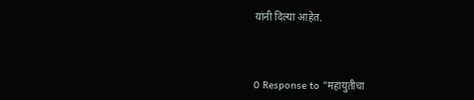यांनी दिल्या आहेत.



0 Response to "महायुतीचा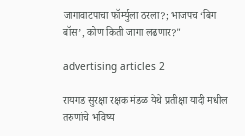जागावाटपाचा फॉर्म्युला ठरला?; भाजपच ‘बिग बॉस’, कोण किती जागा लढणार?"

advertising articles 2

रायगड सुरक्षा रक्षक मंडळ येथे प्रतीक्षा यादी मधील तरुणांचे भविष्य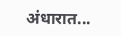अंधारात...